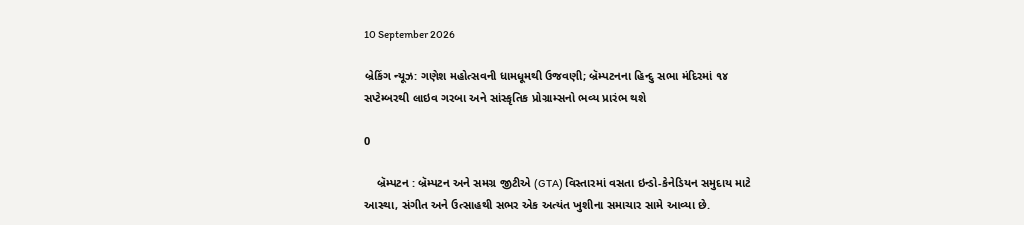10 September 2026

બ્રેકિંગ ન્યૂઝ: ગણેશ મહોત્સવની ધામધૂમથી ઉજવણી; બ્રૅમ્પટનના હિન્દુ સભા મંદિરમાં ૧૪ સપ્ટેમ્બરથી લાઇવ ગરબા અને સાંસ્કૃતિક પ્રોગ્રામ્સનો ભવ્ય પ્રારંભ થશે

0

    બ્રૅમ્પટન : બ્રૅમ્પટન અને સમગ્ર જીટીએ (GTA) વિસ્તારમાં વસતા ઇન્ડો-કેનેડિયન સમુદાય માટે આસ્થા, સંગીત અને ઉત્સાહથી સભર એક અત્યંત ખુશીના સમાચાર સામે આવ્યા છે.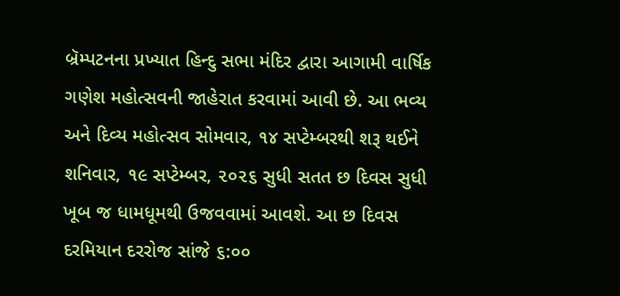બ્રૅમ્પટનના પ્રખ્યાત હિન્દુ સભા મંદિર દ્વારા આગામી વાર્ષિક ગણેશ મહોત્સવની જાહેરાત કરવામાં આવી છે. આ ભવ્ય અને દિવ્ય મહોત્સવ સોમવાર, ૧૪ સપ્ટેમ્બરથી શરૂ થઈને શનિવાર, ૧૯ સપ્ટેમ્બર, ૨૦૨૬ સુધી સતત છ દિવસ સુધી ખૂબ જ ધામધૂમથી ઉજવવામાં આવશે. આ છ દિવસ દરમિયાન દરરોજ સાંજે ૬:૦૦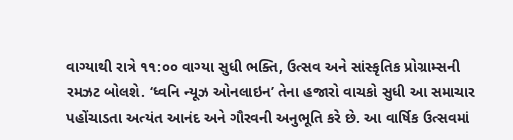વાગ્યાથી રાત્રે ૧૧:૦૦ વાગ્યા સુધી ભક્તિ, ઉત્સવ અને સાંસ્કૃતિક પ્રોગ્રામ્સની રમઝટ બોલશે. ‘ધ્વનિ ન્યૂઝ ઓનલાઇન’ તેના હજારો વાચકો સુધી આ સમાચાર પહોંચાડતા અત્યંત આનંદ અને ગૌરવની અનુભૂતિ કરે છે. આ વાર્ષિક ઉત્સવમાં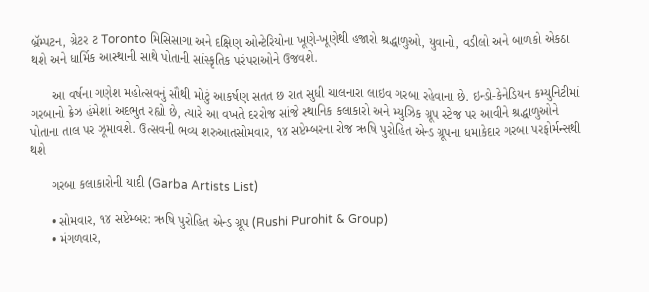બ્રૅમ્પટન, ગ્રેટર ટ Toronto મિસિસાગા અને દક્ષિણ ઓન્ટેરિયોના ખૂણે-ખૂણેથી હજારો શ્રદ્ધાળુઓ, યુવાનો, વડીલો અને બાળકો એકઠા થશે અને ધાર્મિક આસ્થાની સાથે પોતાની સાંસ્કૃતિક પરંપરાઓને ઉજવશે.

      આ વર્ષના ગણેશ મહોત્સવનું સૌથી મોટું આકર્ષણ સતત છ રાત સુધી ચાલનારા લાઇવ ગરબા રહેવાના છે. ઇન્ડો-કેનેડિયન કમ્યુનિટીમાં ગરબાનો ક્રેઝ હંમેશાં અદભુત રહ્યો છે, ત્યારે આ વખતે દરરોજ સાંજે સ્થાનિક કલાકારો અને મ્યુઝિક ગ્રૂપ સ્ટેજ પર આવીને શ્રદ્ધાળુઓને પોતાના તાલ પર ઝૂમાવશે. ઉત્સવની ભવ્ય શરુઆતસોમવાર, ૧૪ સપ્ટેમ્બરના રોજ ઋષિ પુરોહિત એન્ડ ગ્રૂપના ધમાકેદાર ગરબા પરફોર્મન્સથી થશે

      ગરબા કલાકારોની યાદી (Garba Artists List)

      • સોમવાર, ૧૪ સપ્ટેમ્બર: ઋષિ પુરોહિત એન્ડ ગ્રૂપ (Rushi Purohit & Group)
      • મંગળવાર,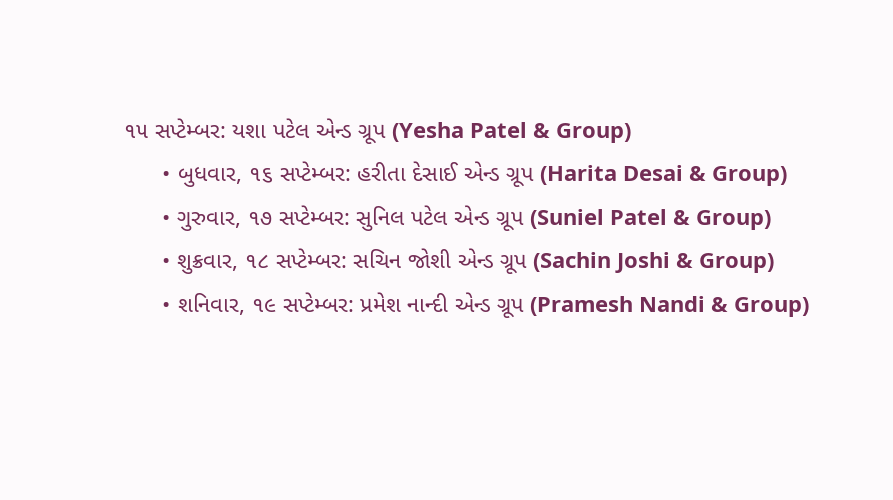૧૫ સપ્ટેમ્બર: યશા પટેલ એન્ડ ગ્રૂપ (Yesha Patel & Group)
      • બુધવાર, ૧૬ સપ્ટેમ્બર: હરીતા દેસાઈ એન્ડ ગ્રૂપ (Harita Desai & Group)
      • ગુરુવાર, ૧૭ સપ્ટેમ્બર: સુનિલ પટેલ એન્ડ ગ્રૂપ (Suniel Patel & Group)
      • શુક્રવાર, ૧૮ સપ્ટેમ્બર: સચિન જોશી એન્ડ ગ્રૂપ (Sachin Joshi & Group)
      • શનિવાર, ૧૯ સપ્ટેમ્બર: પ્રમેશ નાન્દી એન્ડ ગ્રૂપ (Pramesh Nandi & Group)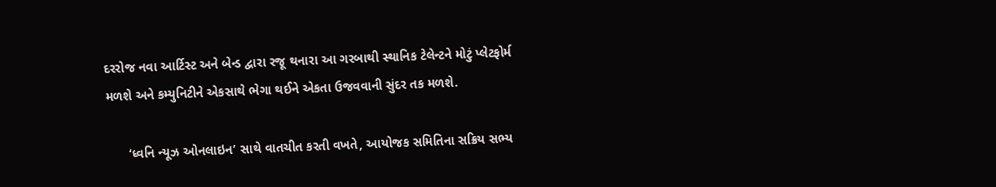દરરોજ નવા આર્ટિસ્ટ અને બેન્ડ દ્વારા રજૂ થનારા આ ગરબાથી સ્થાનિક ટેલેન્ટને મોટું પ્લેટફોર્મ મળશે અને કમ્યુનિટીને એકસાથે ભેગા થઈને એકતા ઉજવવાની સુંદર તક મળશે.

      ‘ધ્વનિ ન્યૂઝ ઓનલાઇન’ સાથે વાતચીત કરતી વખતે, આયોજક સમિતિના સક્રિય સભ્ય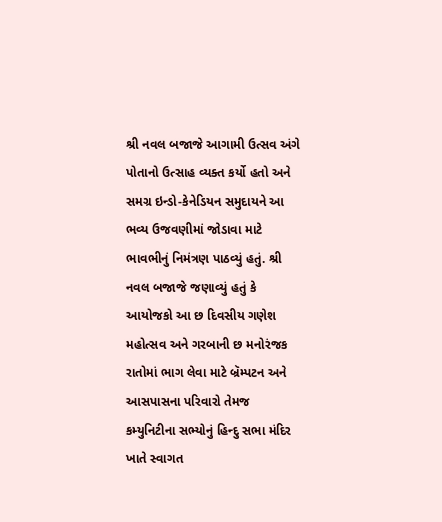શ્રી નવલ બજાજે આગામી ઉત્સવ અંગે પોતાનો ઉત્સાહ વ્યક્ત કર્યો હતો અને સમગ્ર ઇન્ડો-કેનેડિયન સમુદાયને આ ભવ્ય ઉજવણીમાં જોડાવા માટે ભાવભીનું નિમંત્રણ પાઠવ્યું હતું. શ્રી નવલ બજાજે જણાવ્યું હતું કે આયોજકો આ છ દિવસીય ગણેશ મહોત્સવ અને ગરબાની છ મનોરંજક રાતોમાં ભાગ લેવા માટે બ્રૅમ્પટન અને આસપાસના પરિવારો તેમજ કમ્યુનિટીના સભ્યોનું હિન્દુ સભા મંદિર ખાતે સ્વાગત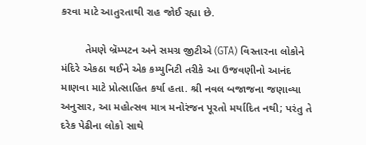કરવા માટે આતુરતાથી રાહ જોઈ રહ્યા છે.

        તેમણે બ્રૅમ્પટન અને સમગ્ર જીટીએ (GTA) વિસ્તારના લોકોને મંદિરે એકઠા થઈને એક કમ્યુનિટી તરીકે આ ઉજવણીનો આનંદ માણવા માટે પ્રોત્સાહિત કર્યા હતા. શ્રી નવલ બજાજના જણાવ્યા અનુસાર, આ મહોત્સવ માત્ર મનોરંજન પૂરતો મર્યાદિત નથી; પરંતુ તે દરેક પેઢીના લોકો સાથે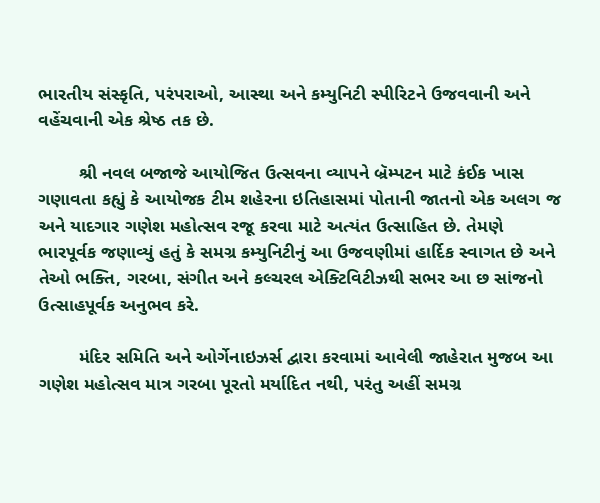ભારતીય સંસ્કૃતિ, પરંપરાઓ, આસ્થા અને કમ્યુનિટી સ્પીરિટને ઉજવવાની અને વહેંચવાની એક શ્રેષ્ઠ તક છે.

        શ્રી નવલ બજાજે આયોજિત ઉત્સવના વ્યાપને બ્રૅમ્પટન માટે કંઈક ખાસ ગણાવતા કહ્યું કે આયોજક ટીમ શહેરના ઇતિહાસમાં પોતાની જાતનો એક અલગ જ અને યાદગાર ગણેશ મહોત્સવ રજૂ કરવા માટે અત્યંત ઉત્સાહિત છે. તેમણે ભારપૂર્વક જણાવ્યું હતું કે સમગ્ર કમ્યુનિટીનું આ ઉજવણીમાં હાર્દિક સ્વાગત છે અને તેઓ ભક્તિ, ગરબા, સંગીત અને કલ્ચરલ એક્ટિવિટીઝથી સભર આ છ સાંજનો ઉત્સાહપૂર્વક અનુભવ કરે.

        મંદિર સમિતિ અને ઓર્ગેનાઇઝર્સ દ્વારા કરવામાં આવેલી જાહેરાત મુજબ આ ગણેશ મહોત્સવ માત્ર ગરબા પૂરતો મર્યાદિત નથી, પરંતુ અહીં સમગ્ર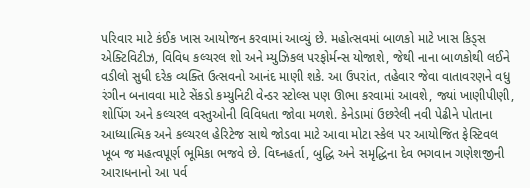પરિવાર માટે કંઈક ખાસ આયોજન કરવામાં આવ્યું છે. મહોત્સવમાં બાળકો માટે ખાસ કિડ્સ એક્ટિવિટીઝ, વિવિધ કલ્ચરલ શો અને મ્યુઝિકલ પરફોર્મન્સ યોજાશે, જેથી નાના બાળકોથી લઈને વડીલો સુધી દરેક વ્યક્તિ ઉત્સવનો આનંદ માણી શકે. આ ઉપરાંત, તહેવાર જેવા વાતાવરણને વધુ રંગીન બનાવવા માટે સેંકડો કમ્યુનિટી વેન્ડર સ્ટોલ્સ પણ ઊભા કરવામાં આવશે, જ્યાં ખાણીપીણી, શોપિંગ અને કલ્ચરલ વસ્તુઓની વિવિધતા જોવા મળશે. કેનેડામાં ઉછરેલી નવી પેઢીને પોતાના આધ્યાત્મિક અને કલ્ચરલ હેરિટેજ સાથે જોડવા માટે આવા મોટા સ્કેલ પર આયોજિત ફેસ્ટિવલ ખૂબ જ મહત્વપૂર્ણ ભૂમિકા ભજવે છે. વિઘ્નહર્તા, બુદ્ધિ અને સમૃદ્ધિના દેવ ભગવાન ગણેશજીની આરાધનાનો આ પર્વ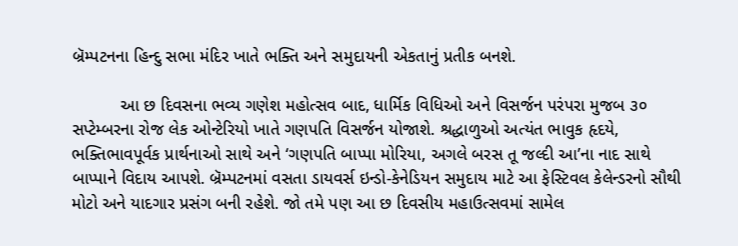બ્રૅમ્પટનના હિન્દુ સભા મંદિર ખાતે ભક્તિ અને સમુદાયની એકતાનું પ્રતીક બનશે.

          આ છ દિવસના ભવ્ય ગણેશ મહોત્સવ બાદ, ધાર્મિક વિધિઓ અને વિસર્જન પરંપરા મુજબ ૩૦ સપ્ટેમ્બરના રોજ લેક ઓન્ટેરિયો ખાતે ગણપતિ વિસર્જન યોજાશે. શ્રદ્ધાળુઓ અત્યંત ભાવુક હૃદયે, ભક્તિભાવપૂર્વક પ્રાર્થનાઓ સાથે અને ‘ગણપતિ બાપ્પા મોરિયા, અગલે બરસ તૂ જલ્દી આ’ના નાદ સાથે બાપ્પાને વિદાય આપશે. બ્રૅમ્પટનમાં વસતા ડાયવર્સ ઇન્ડો-કેનેડિયન સમુદાય માટે આ ફેસ્ટિવલ કેલેન્ડરનો સૌથી મોટો અને યાદગાર પ્રસંગ બની રહેશે. જો તમે પણ આ છ દિવસીય મહાઉત્સવમાં સામેલ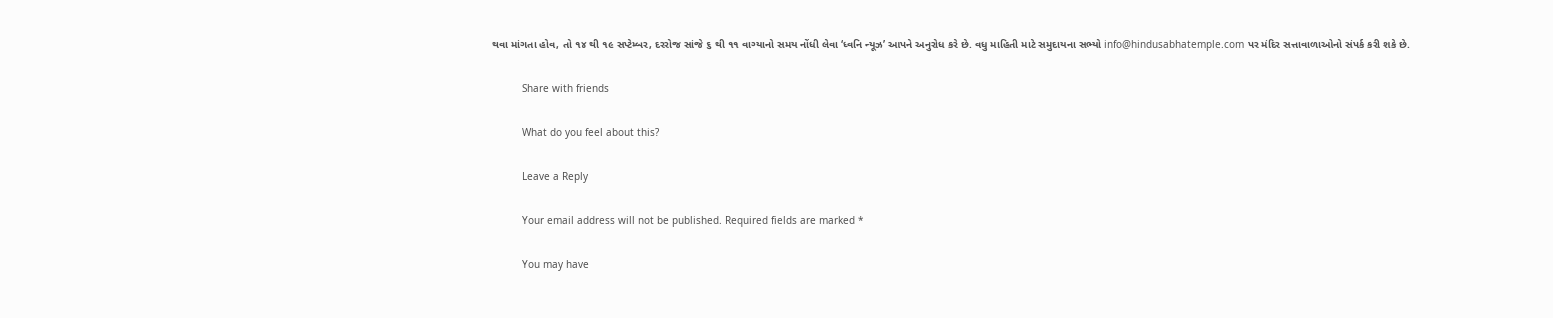થવા માંગતા હોવ, તો ૧૪ થી ૧૯ સપ્ટેમ્બર, દરરોજ સાંજે ૬ થી ૧૧ વાગ્યાનો સમય નોંધી લેવા ‘ધ્વનિ ન્યૂઝ’ આપને અનુરોધ કરે છે. વધુ માહિતી માટે સમુદાયના સભ્યો info@hindusabhatemple.com પર મંદિર સત્તાવાળાઓનો સંપર્ક કરી શકે છે.

          Share with friends

          What do you feel about this?

          Leave a Reply

          Your email address will not be published. Required fields are marked *

          You may have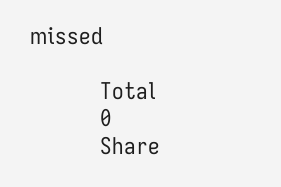missed

          Total
          0
          Share